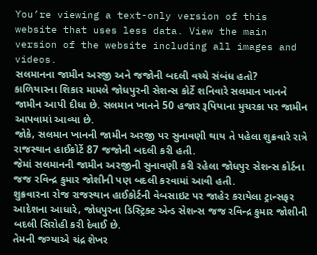You’re viewing a text-only version of this website that uses less data. View the main version of the website including all images and videos.
સલમાનના જામીન અરજી અને જજોની બદલી વચ્ચે સંબંધ હતો?
કાળિયારના શિકાર મામલે જોધપુરની સેશન્સ કોર્ટે શનિવારે સલમાન ખાનને જામીન આપી દીધા છે. સલમાન ખાનને 50 હજાર રૂપિયાના મુચરકા પર જામીન આપવામાં આવ્યા છે.
જોકે, સલમાન ખાનની જામીન અરજી પર સુનાવણી થાય તે પહેલા શુક્રવારે રાત્રે રાજસ્થાન હાઈકોર્ટે 87 જજોની બદલી કરી હતી.
જેમાં સલમાનની જામીન અરજીની સુનાવણી કરી રહેલા જોધપુર સેશન્સ કોર્ટના જજ રવિન્દ્ર કુમાર જોશીની પણ બદલી કરવામાં આવી હતી.
શુક્રવારના રોજ રાજસ્થાન હાઈકોર્ટની વેબસાઇટ પર જાહેર કરાયેલા ટ્રાન્સફર આદેશના આધારે, જોધપુરના ડિસ્ટ્રિક્ટ એન્ડ સેશન્સ જજ રવિન્દ્ર કુમાર જોશીની બદલી સિરોહી કરી દેવાઈ છે.
તેમની જગ્યાએ ચંદ્ર શેખર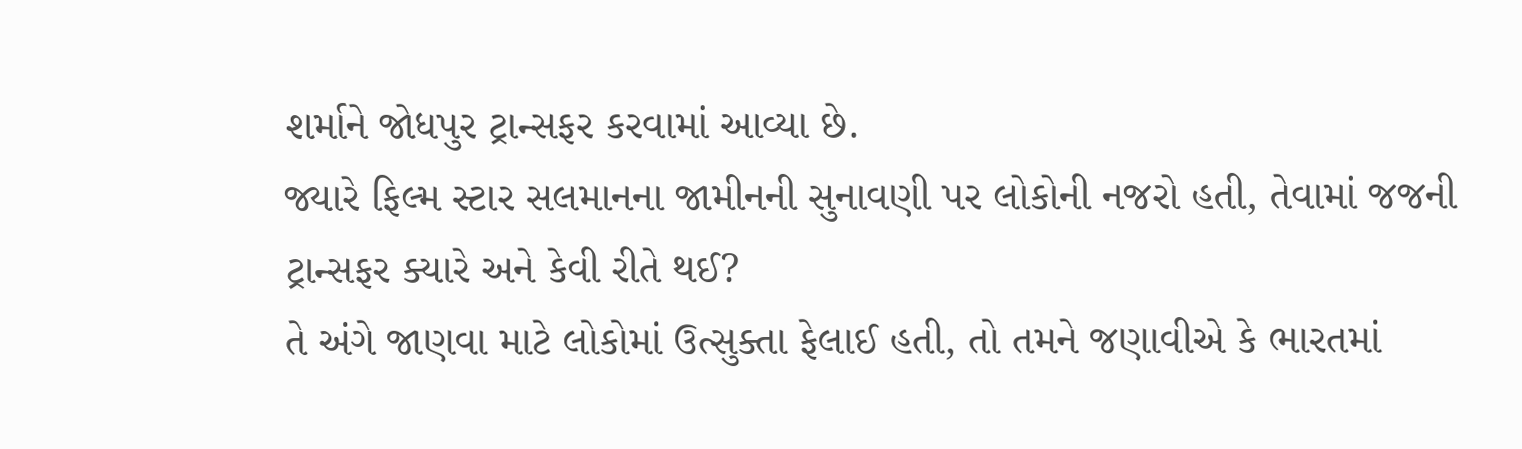શર્માને જોધપુર ટ્રાન્સફર કરવામાં આવ્યા છે.
જ્યારે ફિલ્મ સ્ટાર સલમાનના જામીનની સુનાવણી પર લોકોની નજરો હતી, તેવામાં જજની ટ્રાન્સફર ક્યારે અને કેવી રીતે થઈ?
તે અંગે જાણવા માટે લોકોમાં ઉત્સુક્તા ફેલાઈ હતી, તો તમને જણાવીએ કે ભારતમાં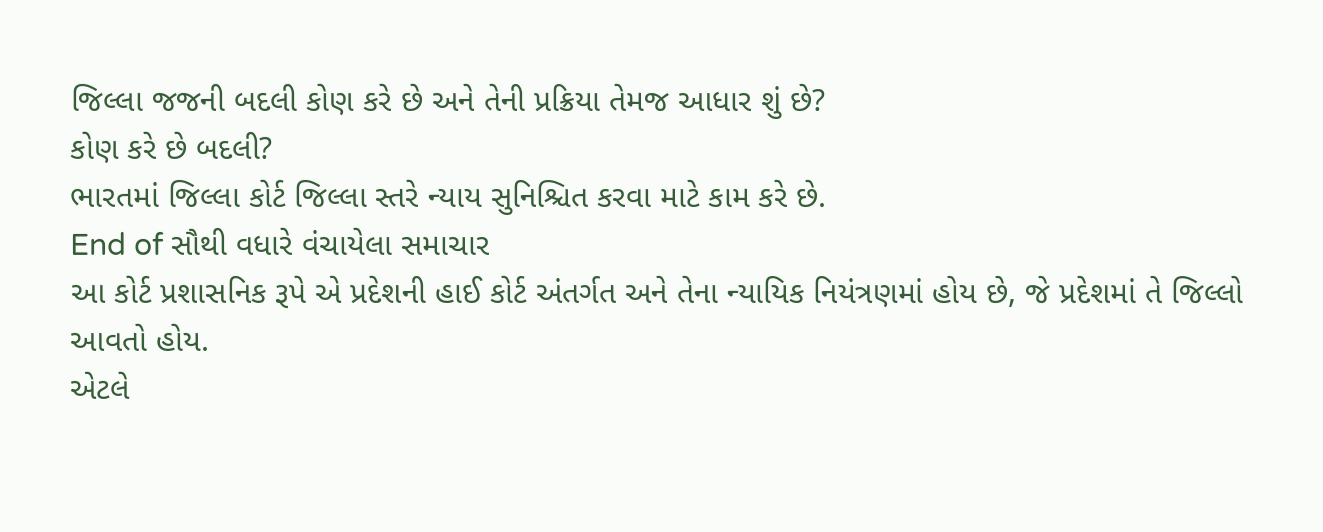જિલ્લા જજની બદલી કોણ કરે છે અને તેની પ્રક્રિયા તેમજ આધાર શું છે?
કોણ કરે છે બદલી?
ભારતમાં જિલ્લા કોર્ટ જિલ્લા સ્તરે ન્યાય સુનિશ્ચિત કરવા માટે કામ કરે છે.
End of સૌથી વધારે વંચાયેલા સમાચાર
આ કોર્ટ પ્રશાસનિક રૂપે એ પ્રદેશની હાઈ કોર્ટ અંતર્ગત અને તેના ન્યાયિક નિયંત્રણમાં હોય છે, જે પ્રદેશમાં તે જિલ્લો આવતો હોય.
એટલે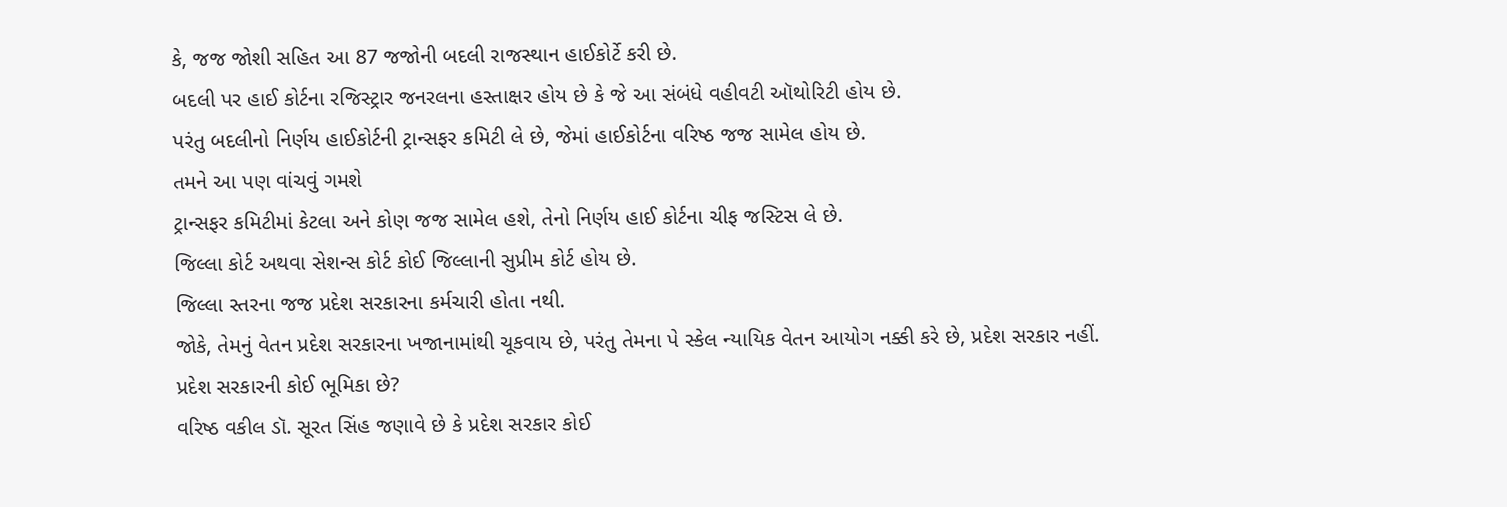કે, જજ જોશી સહિત આ 87 જજોની બદલી રાજસ્થાન હાઈકોર્ટે કરી છે.
બદલી પર હાઈ કોર્ટના રજિસ્ટ્રાર જનરલના હસ્તાક્ષર હોય છે કે જે આ સંબંધે વહીવટી ઑથોરિટી હોય છે.
પરંતુ બદલીનો નિર્ણય હાઈકોર્ટની ટ્રાન્સફર કમિટી લે છે, જેમાં હાઈકોર્ટના વરિષ્ઠ જજ સામેલ હોય છે.
તમને આ પણ વાંચવું ગમશે
ટ્રાન્સફર કમિટીમાં કેટલા અને કોણ જજ સામેલ હશે, તેનો નિર્ણય હાઈ કોર્ટના ચીફ જસ્ટિસ લે છે.
જિલ્લા કોર્ટ અથવા સેશન્સ કોર્ટ કોઈ જિલ્લાની સુપ્રીમ કોર્ટ હોય છે.
જિલ્લા સ્તરના જજ પ્રદેશ સરકારના કર્મચારી હોતા નથી.
જોકે, તેમનું વેતન પ્રદેશ સરકારના ખજાનામાંથી ચૂકવાય છે, પરંતુ તેમના પે સ્કેલ ન્યાયિક વેતન આયોગ નક્કી કરે છે, પ્રદેશ સરકાર નહીં.
પ્રદેશ સરકારની કોઈ ભૂમિકા છે?
વરિષ્ઠ વકીલ ડૉ. સૂરત સિંહ જણાવે છે કે પ્રદેશ સરકાર કોઈ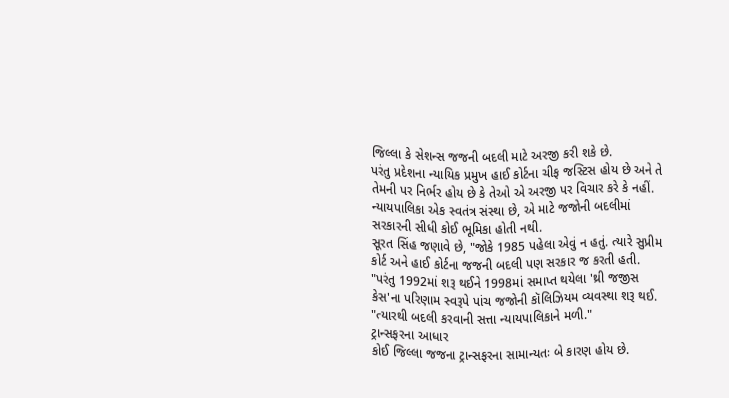જિલ્લા કે સેશન્સ જજની બદલી માટે અરજી કરી શકે છે.
પરંતુ પ્રદેશના ન્યાયિક પ્રમુખ હાઈ કોર્ટના ચીફ જસ્ટિસ હોય છે અને તે તેમની પર નિર્ભર હોય છે કે તેઓ એ અરજી પર વિચાર કરે કે નહીં.
ન્યાયપાલિકા એક સ્વતંત્ર સંસ્થા છે, એ માટે જજોની બદલીમાં સરકારની સીધી કોઈ ભૂમિકા હોતી નથી.
સૂરત સિંહ જણાવે છે, "જોકે 1985 પહેલા એવું ન હતું. ત્યારે સુપ્રીમ કોર્ટ અને હાઈ કોર્ટના જજની બદલી પણ સરકાર જ કરતી હતી.
"પરંતુ 1992માં શરૂ થઈને 1998માં સમાપ્ત થયેલા 'થ્રી જજીસ કેસ'ના પરિણામ સ્વરૂપે પાંચ જજોની કૉલિઝિયમ વ્યવસ્થા શરૂ થઈ.
"ત્યારથી બદલી કરવાની સત્તા ન્યાયપાલિકાને મળી."
ટ્રાન્સફરના આધાર
કોઈ જિલ્લા જજના ટ્રાન્સફરના સામાન્યતઃ બે કારણ હોય છે.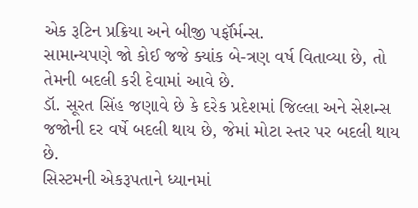એક રૂટિન પ્રક્રિયા અને બીજી પર્ફૉર્મન્સ.
સામાન્યપણે જો કોઈ જજે ક્યાંક બે-ત્રણ વર્ષ વિતાવ્યા છે, તો તેમની બદલી કરી દેવામાં આવે છે.
ડૉ. સૂરત સિંહ જણાવે છે કે દરેક પ્રદેશમાં જિલ્લા અને સેશન્સ જજોની દર વર્ષે બદલી થાય છે, જેમાં મોટા સ્તર પર બદલી થાય છે.
સિસ્ટમની એકરૂપતાને ધ્યાનમાં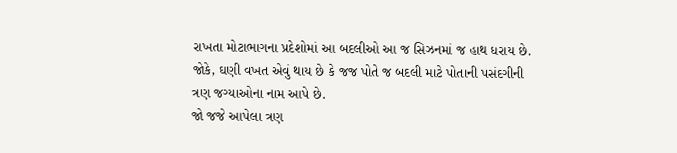રાખતા મોટાભાગના પ્રદેશોમાં આ બદલીઓ આ જ સિઝનમાં જ હાથ ધરાય છે.
જોકે, ઘણી વખત એવું થાય છે કે જજ પોતે જ બદલી માટે પોતાની પસંદગીની ત્રણ જગ્યાઓના નામ આપે છે.
જો જજે આપેલા ત્રણ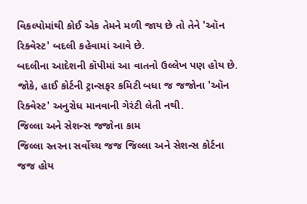વિકલ્પોમાંથી કોઈ એક તેમને મળી જાય છે તો તેને 'ઑન રિક્વેસ્ટ' બદલી કહેવામાં આવે છે.
બદલીના આદેશની કૉપીમાં આ વાતનો ઉલ્લેખ પણ હોય છે.
જોકે, હાઈ કોર્ટની ટ્રાન્સફર કમિટી બધા જ જજોના 'ઑન રિક્વેસ્ટ' અનુરોધ માનવાની ગેરંટી લેતી નથી.
જિલ્લા અને સેશન્સ જજોના કામ
જિલ્લા સ્તરના સર્વોચ્ચ જજ જિલ્લા અને સેશન્સ કોર્ટના જજ હોય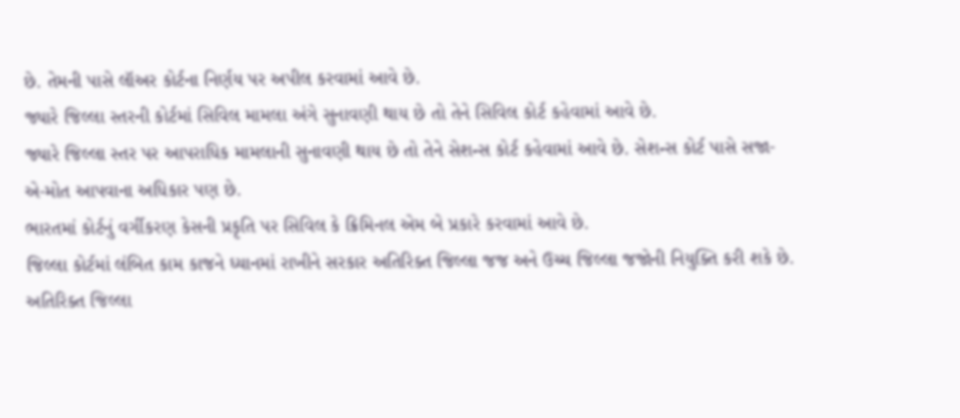છે. તેમની પાસે લૉઅર કોર્ટના નિર્ણય પર અપીલ કરવામાં આવે છે.
જ્યારે જિલ્લા સ્તરની કોર્ટમાં સિવિલ મામલા અંગે સુનાવણી થાય છે તો તેને સિવિલ કોર્ટ કહેવામાં આવે છે.
જ્યારે જિલ્લા સ્તર પર આપરાધિક મામલાની સુનાવણી થાય છે તો તેને સેશન્સ કોર્ટ કહેવામાં આવે છે. સેશન્સ કોર્ટ પાસે સજા-એ-મોત આપવાના અધિકાર પણ છે.
ભારતમાં કોર્ટનું વર્ગીકરણ કેસની પ્રકૃતિ પર સિવિલ કે ક્રિમિનલ એમ બે પ્રકારે કરવામાં આવે છે.
જિલ્લા કોર્ટમાં લંબિત કામ કાજને ધ્યાનમાં રાખીને સરકાર અતિરિક્ત જિલ્લા જજ અને ઉચ્ચ જિલ્લા જજોની નિયુક્તિ કરી શકે છે.
અતિરિક્ત જિલ્લા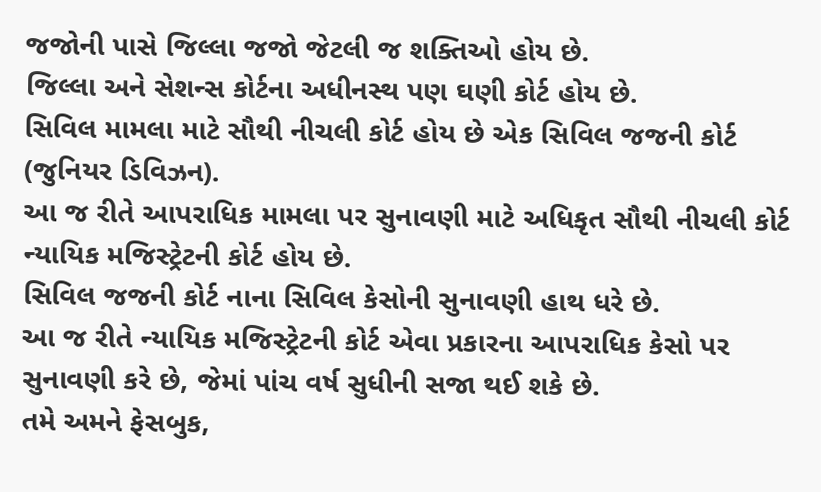જજોની પાસે જિલ્લા જજો જેટલી જ શક્તિઓ હોય છે.
જિલ્લા અને સેશન્સ કોર્ટના અધીનસ્થ પણ ઘણી કોર્ટ હોય છે.
સિવિલ મામલા માટે સૌથી નીચલી કોર્ટ હોય છે એક સિવિલ જજની કોર્ટ (જુનિયર ડિવિઝન).
આ જ રીતે આપરાધિક મામલા પર સુનાવણી માટે અધિકૃત સૌથી નીચલી કોર્ટ ન્યાયિક મજિસ્ટ્રેટની કોર્ટ હોય છે.
સિવિલ જજની કોર્ટ નાના સિવિલ કેસોની સુનાવણી હાથ ધરે છે.
આ જ રીતે ન્યાયિક મજિસ્ટ્રેટની કોર્ટ એવા પ્રકારના આપરાધિક કેસો પર સુનાવણી કરે છે, જેમાં પાંચ વર્ષ સુધીની સજા થઈ શકે છે.
તમે અમને ફેસબુક,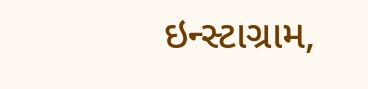ઇન્સ્ટાગ્રામ,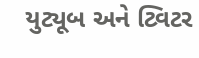યુટ્યૂબ અને ટ્વિટર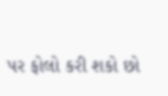પર ફોલો કરી શકો છો